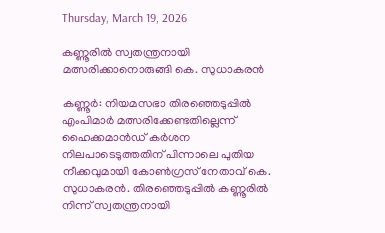Thursday, March 19, 2026

കണ്ണൂരിൽ സ്വതന്ത്രനായി മത്സരിക്കാനൊരുങ്ങി കെ. സുധാകരൻ

കണ്ണൂർ: നിയമസഭാ തിരഞ്ഞെടുപ്പിൽ എംപിമാർ മത്സരിക്കേണ്ടതില്ലെന്ന് ഹൈക്കമാൻഡ് കർശന നിലപാടെടുത്തതിന് പിന്നാലെ പുതിയ നീക്കവുമായി കോൺഗ്രസ് നേതാവ് കെ. സുധാകരൻ. തിരഞ്ഞെടുപ്പിൽ കണ്ണൂരിൽ നിന്ന് സ്വതന്ത്രനായി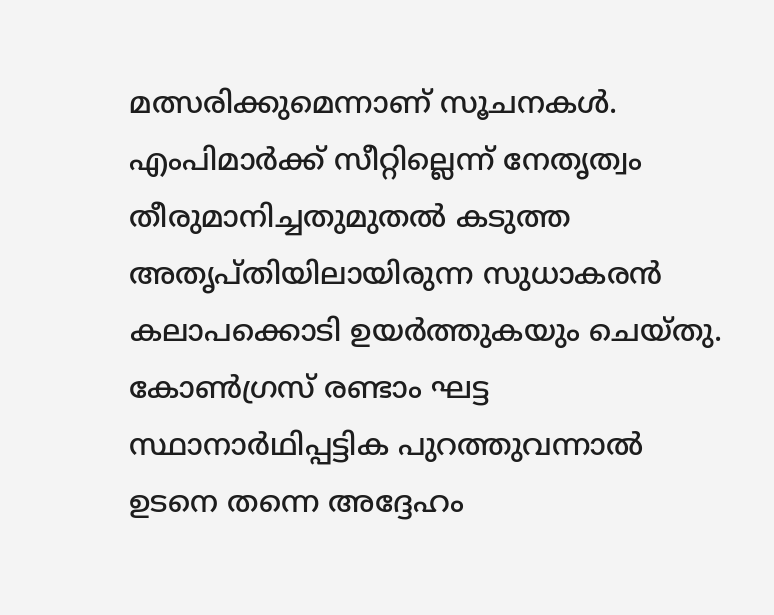മത്സരിക്കുമെന്നാണ് സൂചനകൾ. എംപിമാർക്ക് സീറ്റില്ലെന്ന് നേതൃത്വം തീരുമാനിച്ചതുമുതൽ കടുത്ത അതൃപ്തിയിലായിരുന്ന സുധാകരൻ കലാപക്കൊടി ഉയർത്തുകയും ചെയ്തു. കോൺഗ്രസ് രണ്ടാം ഘട്ട സ്ഥാനാർഥിപ്പട്ടിക പുറത്തുവന്നാൽ ഉടനെ തന്നെ അദ്ദേഹം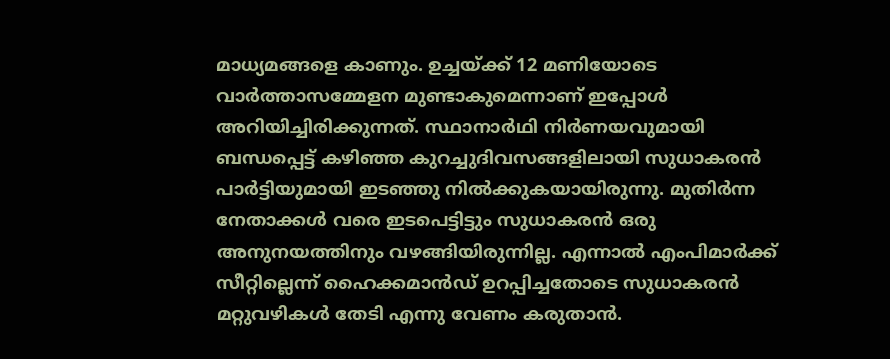മാധ്യമങ്ങളെ കാണും. ഉച്ചയ്ക്ക് 12 മണിയോടെ വാർത്താസമ്മേളന മുണ്ടാകുമെന്നാണ് ഇപ്പോൾ അറിയിച്ചിരിക്കുന്നത്. സ്ഥാനാർഥി നിർണയവുമായി ബന്ധപ്പെട്ട് കഴിഞ്ഞ കുറച്ചുദിവസങ്ങളിലായി സുധാകരൻ പാർട്ടിയുമായി ഇടഞ്ഞു നിൽക്കുകയായിരുന്നു. മുതിർന്ന നേതാക്കൾ വരെ ഇടപെട്ടിട്ടും സുധാകരൻ ഒരു അനുനയത്തിനും വഴങ്ങിയിരുന്നില്ല. എന്നാൽ എംപിമാർക്ക് സീറ്റില്ലെന്ന് ഹൈക്കമാൻഡ് ഉറപ്പിച്ചതോടെ സുധാകരൻ മറ്റുവഴികൾ തേടി എന്നു വേണം കരുതാൻ.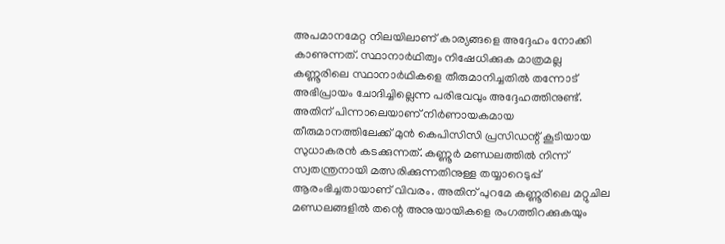അപമാനമേറ്റ നിലയിലാണ് കാര്യങ്ങളെ അദ്ദേഹം നോക്കി കാണുന്നത്. സ്ഥാനാർഥിത്വം നിഷേധിക്കുക മാത്രമല്ല കണ്ണൂരിലെ സ്ഥാനാർഥികളെ തീരുമാനിച്ചതിൽ തന്നോട് അഭിപ്രായം ചോദിച്ചില്ലെന്ന പരിഭവവും അദ്ദേഹത്തിനുണ്ട്. അതിന് പിന്നാലെയാണ് നിർണായകമായ തീരുമാനത്തിലേക്ക് മുൻ കെപിസിസി പ്രസിഡന്റ് കൂടിയായ സുധാകരൻ കടക്കുന്നത്. കണ്ണൂർ മണ്ഡലത്തിൽ നിന്ന് സ്വതന്ത്രനായി മത്സരിക്കുന്നതിനുള്ള തയ്യാറെടുപ്പ് ആരംഭിച്ചതായാണ് വിവരം. അതിന് പുറമേ കണ്ണൂരിലെ മറ്റുചില മണ്ഡലങ്ങളിൽ തന്റെ അനുയായികളെ രംഗത്തിറക്കുകയും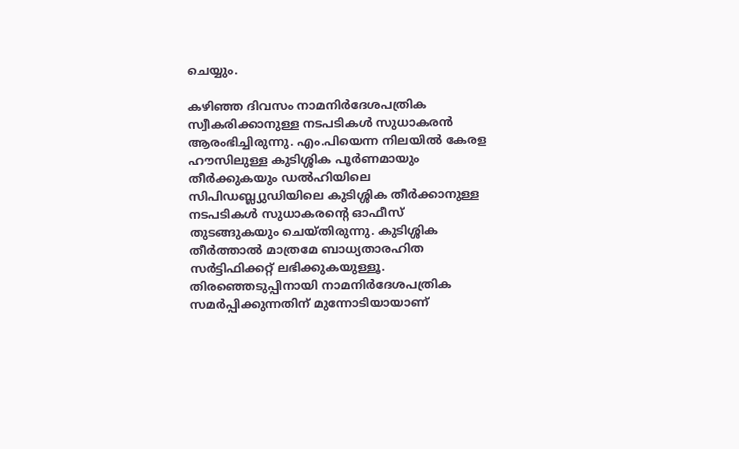ചെയ്യും.

കഴിഞ്ഞ ദിവസം നാമനിർദേശപത്രിക സ്വീകരിക്കാനുള്ള നടപടികൾ സുധാകരൻ ആരംഭിച്ചിരുന്നു. എം.പിയെന്ന നിലയിൽ കേരള ഹൗസിലുള്ള കുടിശ്ശിക പൂർണമായും തീർക്കുകയും ഡൽഹിയിലെ സിപിഡബ്ല്യുഡിയിലെ കുടിശ്ശിക തീർക്കാനുള്ള നടപടികൾ സുധാകരന്റെ ഓഫീസ് തുടങ്ങുകയും ചെയ്തിരുന്നു. കുടിശ്ശിക തീർത്താൽ മാത്രമേ ബാധ്യതാരഹിത സർട്ടിഫിക്കറ്റ് ലഭിക്കുകയുള്ളൂ. തിരഞ്ഞെടുപ്പിനായി നാമനിർദേശപത്രിക സമർപ്പിക്കുന്നതിന് മുന്നോടിയായാണ്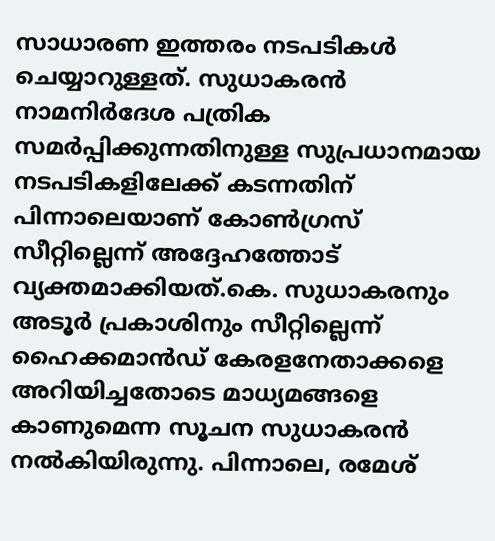സാധാരണ ഇത്തരം നടപടികൾ ചെയ്യാറുള്ളത്. സുധാകരൻ നാമനിർദേശ പത്രിക സമർപ്പിക്കുന്നതിനുള്ള സുപ്രധാനമായ നടപടികളിലേക്ക് കടന്നതിന് പിന്നാലെയാണ് കോൺഗ്രസ് സീറ്റില്ലെന്ന് അദ്ദേഹത്തോട് വ്യക്തമാക്കിയത്.കെ. സുധാകരനും അടൂർ പ്രകാശിനും സീറ്റില്ലെന്ന് ഹൈക്കമാൻഡ് കേരളനേതാക്കളെ അറിയിച്ചതോടെ മാധ്യമങ്ങളെ കാണുമെന്ന സൂചന സുധാകരൻ നൽകിയിരുന്നു. പിന്നാലെ, രമേശ്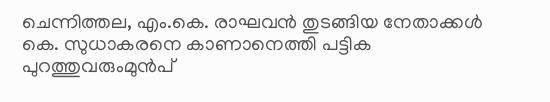ചെന്നിത്തല, എം.കെ. രാഘവൻ തുടങ്ങിയ നേതാക്കൾ കെ. സുധാകരനെ കാണാനെത്തി പട്ടിക പുറത്തുവരുംമുൻപ്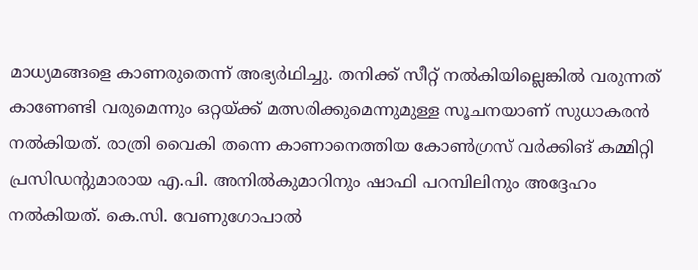മാധ്യമങ്ങളെ കാണരുതെന്ന് അഭ്യർഥിച്ചു. തനിക്ക് സീറ്റ് നൽകിയില്ലെങ്കിൽ വരുന്നത് കാണേണ്ടി വരുമെന്നും ഒറ്റയ്ക്ക് മത്സരിക്കുമെന്നുമുള്ള സൂചനയാണ് സുധാകരൻ നൽകിയത്. രാത്രി വൈകി തന്നെ കാണാനെത്തിയ കോൺഗ്രസ് വർക്കിങ് കമ്മിറ്റി പ്രസിഡന്റുമാരായ എ.പി. അനിൽകുമാറിനും ഷാഫി പറമ്പിലിനും അദ്ദേഹം നൽകിയത്. കെ.സി. വേണുഗോപാൽ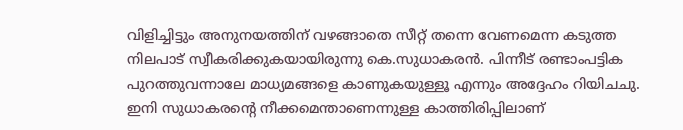വിളിച്ചിട്ടും അനുനയത്തിന് വഴങ്ങാതെ സീറ്റ് തന്നെ വേണമെന്ന കടുത്ത നിലപാട് സ്വീകരിക്കുകയായിരുന്നു കെ.സുധാകരൻ. പിന്നീട് രണ്ടാംപട്ടിക പുറത്തുവന്നാലേ മാധ്യമങ്ങളെ കാണുകയുള്ളൂ എന്നും അദ്ദേഹം റിയിചചു. ഇനി സുധാകരന്റെ നീക്കമെന്താണെന്നുള്ള കാത്തിരിപ്പിലാണ്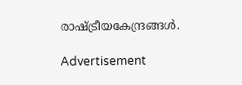രാഷ്ട്രീയകേന്ദ്രങ്ങൾ.

Advertisement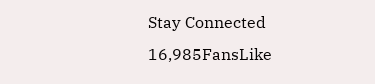Stay Connected
16,985FansLike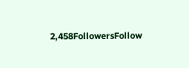2,458FollowersFollow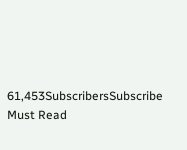61,453SubscribersSubscribe
Must Read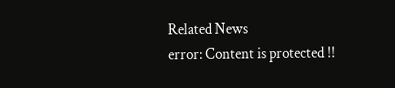Related News
error: Content is protected !!